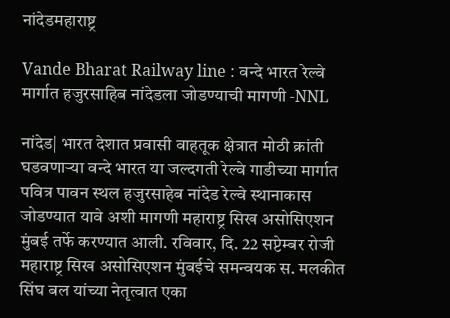नांदेडमहाराष्ट्र

Vande Bharat Railway line : वन्दे भारत रेल्वे मार्गात हजुरसाहिब नांदेडला जोडण्याची मागणी -NNL

नांदेड| भारत देशात प्रवासी वाहतूक क्षेत्रात मोठी क्रांती घडवणाऱ्या वन्दे भारत या जल्दगती रेल्वे गाडीच्या मार्गात पवित्र पावन स्थल हजुरसाहेब नांदेड रेल्वे स्थानाकास जोडण्यात यावे अशी मागणी महाराष्ट्र सिख असोसिएशन मुंबई तर्फे करण्यात आली. रविवार, दि. 22 सप्टेम्बर रोजी महाराष्ट्र सिख असोसिएशन मुंबईचे समन्वयक स. मलकीत सिंघ बल यांच्या नेतृत्वात एका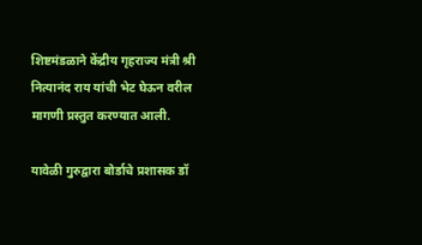शिष्टमंडळाने केंद्रीय गृहराज्य मंत्री श्री नित्यानंद राय यांची भेट घेऊन वरील मागणी प्रस्तुत करण्यात आली.

यावेळी गुरुद्वारा बोर्डाचे प्रशासक डॉ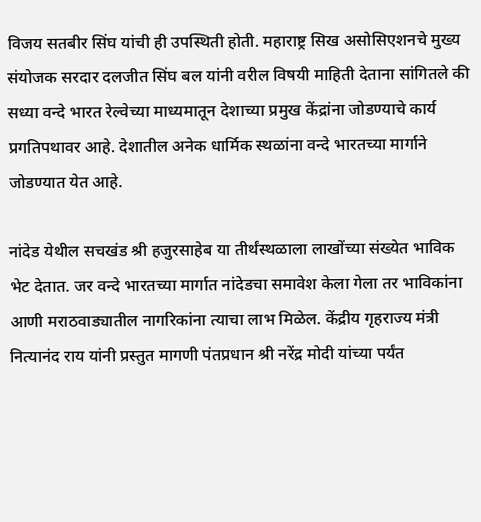विजय सतबीर सिंघ यांची ही उपस्थिती होती. महाराष्ट्र सिख असोसिएशनचे मुख्य संयोजक सरदार दलजीत सिंघ बल यांनी वरील विषयी माहिती देताना सांगितले की सध्या वन्दे भारत रेल्वेच्या माध्यमातून देशाच्या प्रमुख केंद्रांना जोडण्याचे कार्य प्रगतिपथावर आहे. देशातील अनेक धार्मिक स्थळांना वन्दे भारतच्या मार्गाने जोडण्यात येत आहे.

नांदेड येथील सचखंड श्री हजुरसाहेब या तीर्थंस्थळाला लाखोंच्या संख्येत भाविक भेट देतात. जर वन्दे भारतच्या मार्गात नांदेडचा समावेश केला गेला तर भाविकांना आणी मराठवाड्यातील नागरिकांना त्याचा लाभ मिळेल. केंद्रीय गृहराज्य मंत्री नित्यानंद राय यांनी प्रस्तुत मागणी पंतप्रधान श्री नरेंद्र मोदी यांच्या पर्यंत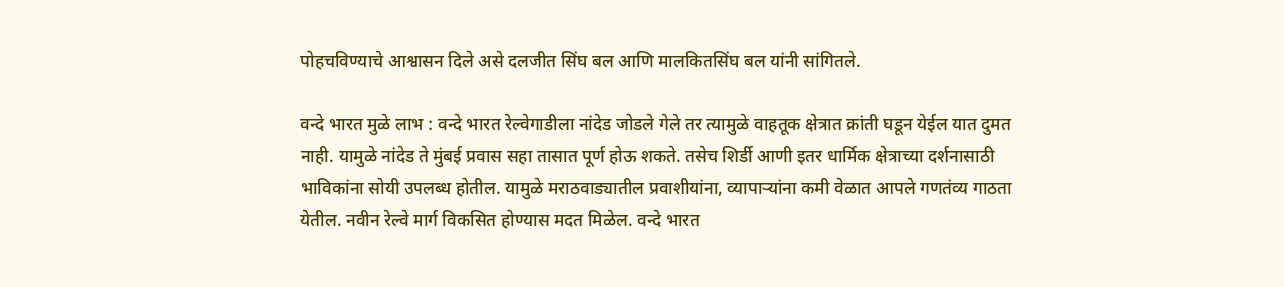पोहचविण्याचे आश्वासन दिले असे दलजीत सिंघ बल आणि मालकितसिंघ बल यांनी सांगितले.

वन्दे भारत मुळे लाभ : वन्दे भारत रेल्वेगाडीला नांदेड जोडले गेले तर त्यामुळे वाहतूक क्षेत्रात क्रांती घडून येईल यात दुमत नाही. यामुळे नांदेड ते मुंबई प्रवास सहा तासात पूर्ण होऊ शकते. तसेच शिर्डी आणी इतर धार्मिक क्षेत्राच्या दर्शनासाठी भाविकांना सोयी उपलब्ध होतील. यामुळे मराठवाड्यातील प्रवाशीयांना, व्यापाऱ्यांना कमी वेळात आपले गणतंव्य गाठता येतील. नवीन रेल्वे मार्ग विकसित होण्यास मदत मिळेल. वन्दे भारत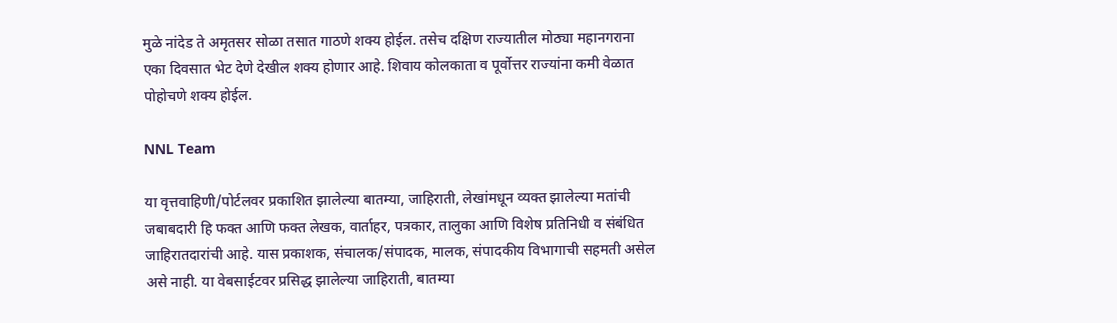मुळे नांदेड ते अमृतसर सोळा तसात गाठणे शक्य होईल. तसेच दक्षिण राज्यातील मोठ्या महानगराना एका दिवसात भेट देणे देखील शक्य होणार आहे. शिवाय कोलकाता व पूर्वोत्तर राज्यांना कमी वेळात पोहोचणे शक्य होईल.

NNL Team

या वृत्तवाहिणी/पोर्टलवर प्रकाशित झालेल्या बातम्या, जाहिराती, लेखांमधून व्यक्त झालेल्या मतांची जबाबदारी हि फक्त आणि फक्त लेखक, वार्ताहर, पत्रकार, तालुका आणि विशेष प्रतिनिधी व संबंधित जाहिरातदारांची आहे. यास प्रकाशक, संचालक/संपादक, मालक, संपादकीय विभागाची सहमती असेल असे नाही. या वेबसाईटवर प्रसिद्ध झालेल्या जाहिराती, बातम्या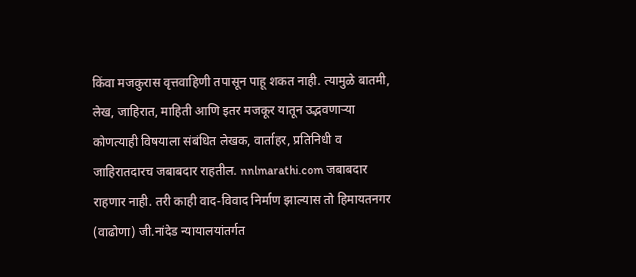किंवा मजकुरास वृत्तवाहिणी तपासून पाहू शकत नाही. त्यामुळे बातमी, लेख, जाहिरात, माहिती आणि इतर मजकूर यातून उद्भवणाऱ्या कोणत्याही विषयाला संबंधित लेखक, वार्ताहर, प्रतिनिधी व जाहिरातदारच जबाबदार राहतील. nnlmarathi.com जबाबदार राहणार नाही. तरी काही वाद-विवाद निर्माण झाल्यास तो हिमायतनगर (वाढोणा) जी.नांदेड न्यायालयांतर्गत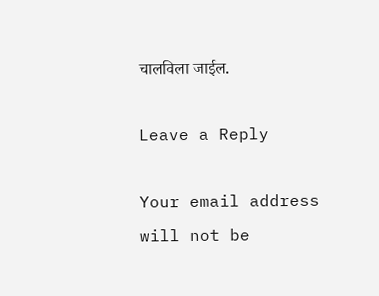चालविला जाईल.

Leave a Reply

Your email address will not be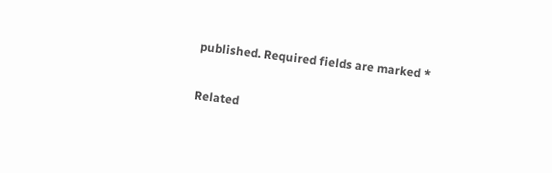published. Required fields are marked *

Related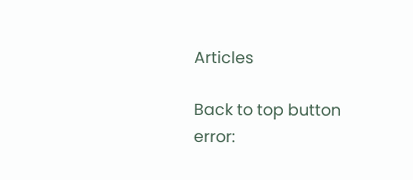Articles

Back to top button
error: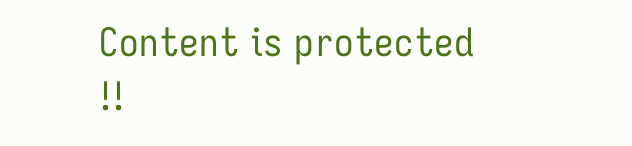Content is protected !!